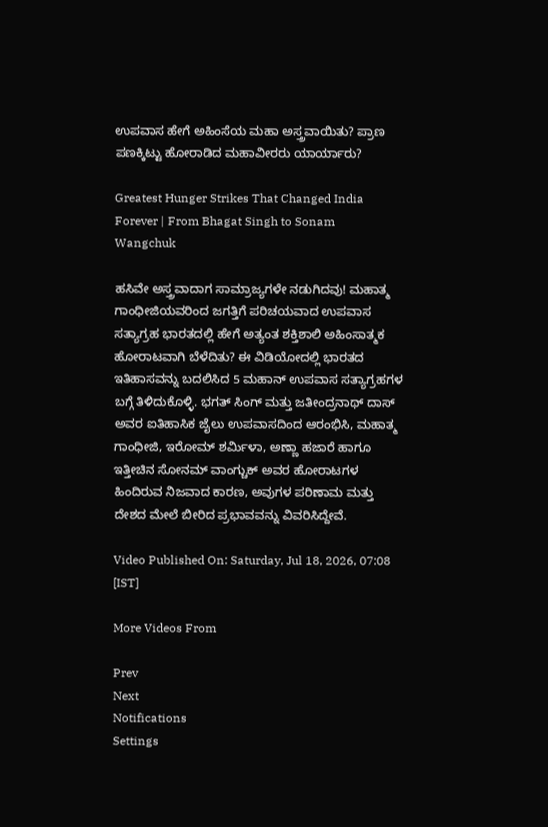ಉಪವಾಸ ಹೇಗೆ ಅಹಿಂಸೆಯ ಮಹಾ ಅಸ್ತ್ರವಾಯಿತು? ಪ್ರಾಣ ಪಣಕ್ಕಿಟ್ಟು ಹೋರಾಡಿದ ಮಹಾವೀರರು ಯಾರ್ಯಾರು?

Greatest Hunger Strikes That Changed India Forever | From Bhagat Singh to Sonam Wangchuk

ಹಸಿವೇ ಅಸ್ತ್ರವಾದಾಗ ಸಾಮ್ರಾಜ್ಯಗಳೇ ನಡುಗಿದವು! ಮಹಾತ್ಮ ಗಾಂಧೀಜಿಯವರಿಂದ ಜಗತ್ತಿಗೆ ಪರಿಚಯವಾದ ಉಪವಾಸ ಸತ್ಯಾಗ್ರಹ ಭಾರತದಲ್ಲಿ ಹೇಗೆ ಅತ್ಯಂತ ಶಕ್ತಿಶಾಲಿ ಅಹಿಂಸಾತ್ಮಕ ಹೋರಾಟವಾಗಿ ಬೆಳೆದಿತು? ಈ ವಿಡಿಯೋದಲ್ಲಿ ಭಾರತದ ಇತಿಹಾಸವನ್ನು ಬದಲಿಸಿದ 5 ಮಹಾನ್ ಉಪವಾಸ ಸತ್ಯಾಗ್ರಹಗಳ ಬಗ್ಗೆ ತಿಳಿದುಕೊಳ್ಳಿ. ಭಗತ್ ಸಿಂಗ್ ಮತ್ತು ಜತೀಂದ್ರನಾಥ್ ದಾಸ್ ಅವರ ಐತಿಹಾಸಿಕ ಜೈಲು ಉಪವಾಸದಿಂದ ಆರಂಭಿಸಿ, ಮಹಾತ್ಮ ಗಾಂಧೀಜಿ, ಇರೋಮ್ ಶರ್ಮಿಳಾ, ಅಣ್ಣಾ ಹಜಾರೆ ಹಾಗೂ ಇತ್ತೀಚಿನ ಸೋನಮ್ ವಾಂಗ್ಚುಕ್ ಅವರ ಹೋರಾಟಗಳ ಹಿಂದಿರುವ ನಿಜವಾದ ಕಾರಣ, ಅವುಗಳ ಪರಿಣಾಮ ಮತ್ತು ದೇಶದ ಮೇಲೆ ಬೀರಿದ ಪ್ರಭಾವವನ್ನು ವಿವರಿಸಿದ್ದೇವೆ.

Video Published On: Saturday, Jul 18, 2026, 07:08 [IST]

More Videos From

Prev
Next
Notifications
Settings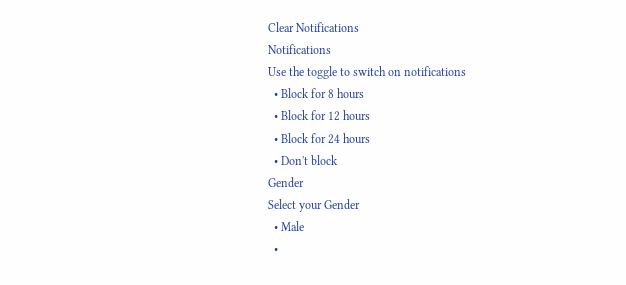Clear Notifications
Notifications
Use the toggle to switch on notifications
  • Block for 8 hours
  • Block for 12 hours
  • Block for 24 hours
  • Don't block
Gender
Select your Gender
  • Male
  •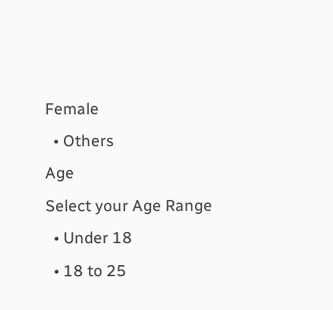Female
  • Others
Age
Select your Age Range
  • Under 18
  • 18 to 25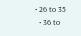• 26 to 35
  • 36 to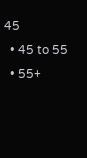45
  • 45 to 55
  • 55+